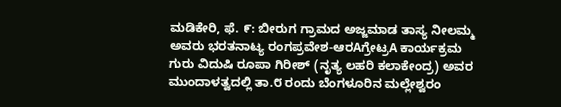ಮಡಿಕೇರಿ, ಫೆ. ೯: ಬೀರುಗ ಗ್ರಾಮದ ಅಜ್ಜಮಾಡ ತಾಸ್ಯ ನೀಲಮ್ಮ ಅವರು ಭರತನಾಟ್ಯ ರಂಗಪ್ರವೇಶ-ಆರAಗ್ರೇಟ್ರA ಕಾರ್ಯಕ್ರಮ ಗುರು ವಿದುಷಿ ರೂಪಾ ಗಿರೀಶ್ (ನೃತ್ಯ ಲಹರಿ ಕಲಾಕೇಂದ್ರ) ಅವರ ಮುಂದಾಳತ್ವದಲ್ಲಿ ತಾ.೮ ರಂದು ಬೆಂಗಳೂರಿನ ಮಲ್ಲೇಶ್ವರಂ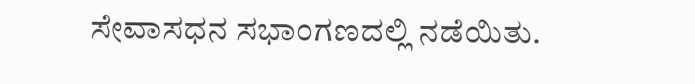ಸೇವಾಸಧನ ಸಭಾಂಗಣದಲ್ಲಿ ನಡೆಯಿತು.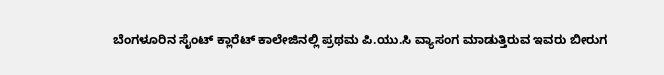ಬೆಂಗಳೂರಿನ ಸೈಂಟ್ ಕ್ಲಾರೆಟ್ ಕಾಲೇಜಿನಲ್ಲಿ ಪ್ರಥಮ ಪಿ.ಯು.ಸಿ ವ್ಯಾಸಂಗ ಮಾಡುತ್ತಿರುವ ಇವರು ಬೀರುಗ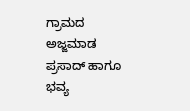ಗ್ರಾಮದ ಅಜ್ಜಮಾಡ ಪ್ರಸಾದ್ ಹಾಗೂ ಭವ್ಯ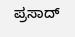ಪ್ರಸಾದ್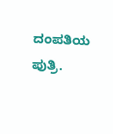ದಂಪತಿಯ ಪುತ್ರಿ.